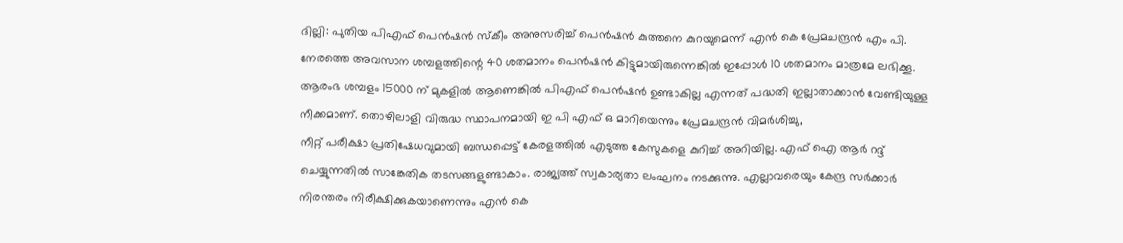ദില്ലി: പുതിയ പിഎഫ് പെൻഷൻ സ്കീം അനുസരിച്ച് പെൻഷൻ കുത്തനെ കുറയുമെന്ന് എൻ കെ പ്രേമചന്ദ്രൻ എം പി. നേരത്തെ അവസാന ശമ്പളത്തിന്റെ 40 ശതമാനം പെൻഷൻ കിട്ടുമായിരുന്നെങ്കിൽ ഇപ്പോൾ 10 ശതമാനം മാത്രമേ ലഭിക്കൂ. ആരംഭ ശമ്പളം 15000 ന് മുകളിൽ ആണെങ്കിൽ പിഎഫ് പെൻഷൻ ഉണ്ടാകില്ല എന്നത് പദ്ധതി ഇല്ലാതാക്കാൻ വേണ്ടിയുള്ള നീക്കമാണ്. തൊഴിലാളി വിരുദ്ധ സ്ഥാപനമായി ഇ പി എഫ് ഒ മാറിയെന്നും പ്രേമചന്ദ്രൻ വിമർശിച്ചു,
നീറ്റ് പരീക്ഷാ പ്രതിഷേധവുമായി ബന്ധപ്പെട്ട് കേരളത്തിൽ എടുത്ത കേസുകളെ കുറിച്ച് അറിയില്ല. എഫ് ഐ ആർ റദ്ദ് ചെയ്യുന്നതിൽ സാങ്കേതിക തടസങ്ങളുണ്ടാകാം. രാജ്യത്ത് സ്വകാര്യതാ ലംഘനം നടക്കുന്നു. എല്ലാവരെയും കേന്ദ്ര സർക്കാർ നിരന്തരം നിരീക്ഷിക്കുകയാണെന്നും എൻ കെ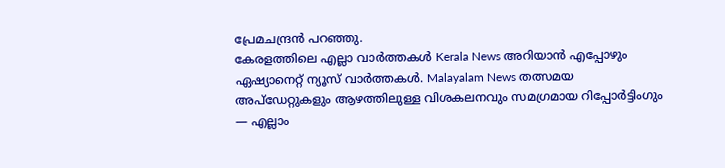പ്രേമചന്ദ്രൻ പറഞ്ഞു.
കേരളത്തിലെ എല്ലാ വാർത്തകൾ Kerala News അറിയാൻ എപ്പോഴും ഏഷ്യാനെറ്റ് ന്യൂസ് വാർത്തകൾ. Malayalam News തത്സമയ അപ്ഡേറ്റുകളും ആഴത്തിലുള്ള വിശകലനവും സമഗ്രമായ റിപ്പോർട്ടിംഗും — എല്ലാം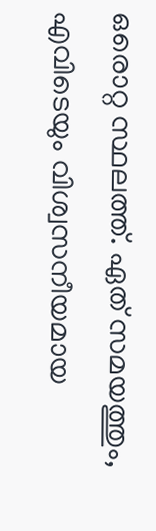ഒരൊറ്റ സ്ഥലത്ത്. ഏത് സമയത്തും, എവിടെയും വിശ്വസനീയമായ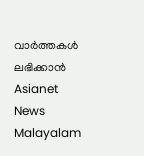വാർത്തകൾ ലഭിക്കാൻ Asianet News Malayalam